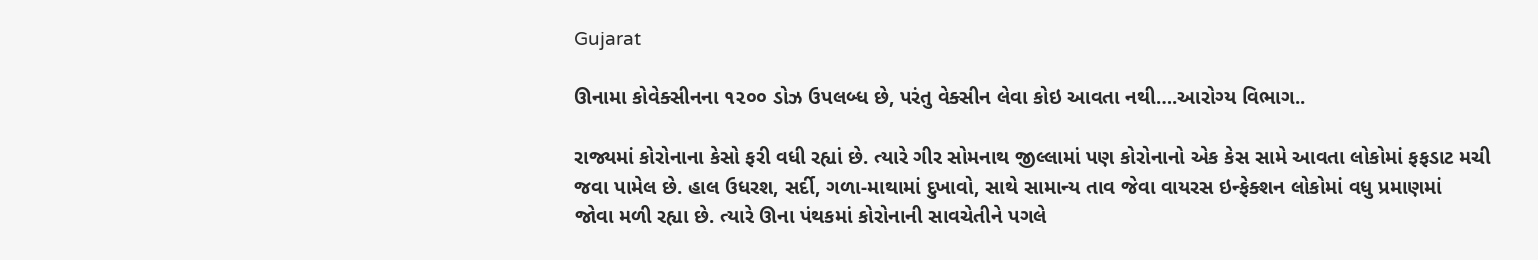Gujarat

ઊનામા કોવેક્સીનના ૧૨૦૦ ડોઝ ઉપલબ્ધ છે, પરંતુ વેક્સીન લેવા કોઇ આવતા નથી….આરોગ્ય વિભાગ..

રાજ્યમાં કોરોનાના કેસો ફરી વધી રહ્યાં છે. ત્યારે ગીર સોમનાથ જીલ્લામાં પણ કોરોનાનો એક કેસ સામે આવતા લોકોમાં ફફડાટ મચી
જવા પામેલ છે. હાલ ઉધરશ, સર્દી, ગળા-માથામાં દુખાવો, સાથે સામાન્ય તાવ જેવા વાયરસ ઇન્ફેક્શન લોકોમાં વધુ પ્રમાણમાં
જોવા મળી રહ્યા છે. ત્યારે ઊના પંથકમાં કોરોનાની સાવચેતીને પગલે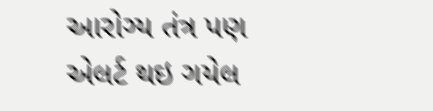આરોગ્ય તંત્ર પણ એલર્ટ થઇ ગયેલ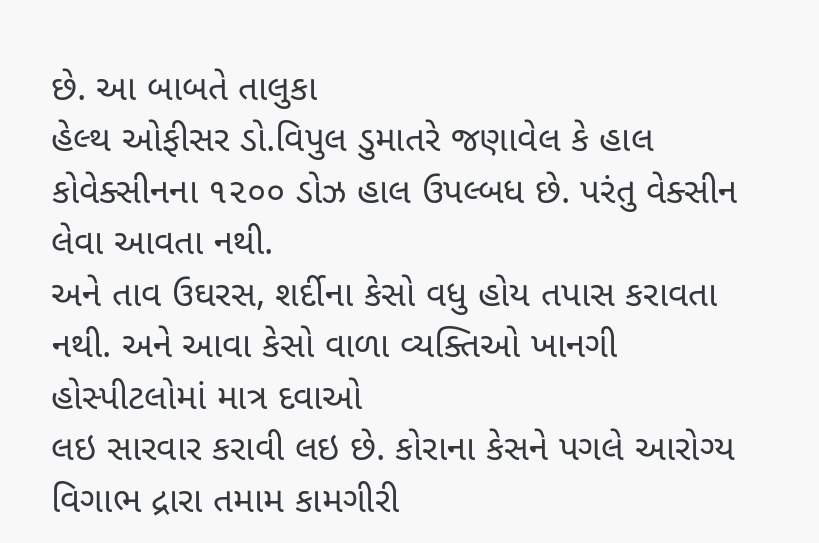છે. આ બાબતે તાલુકા
હેલ્થ ઓફીસર ડો.વિપુલ ડુમાતરે જણાવેલ કે હાલ કોવેક્સીનના ૧૨૦૦ ડોઝ હાલ ઉપલ્બધ છે. પરંતુ વેક્સીન લેવા આવતા નથી.
અને તાવ ઉઘરસ, શર્દીના કેસો વધુ હોય તપાસ કરાવતા નથી. અને આવા કેસો વાળા વ્યક્તિઓ ખાનગી હોસ્પીટલોમાં માત્ર દવાઓ
લઇ સારવાર કરાવી લઇ છે. કોરાના કેસને પગલે આરોગ્ય વિગાભ દ્રારા તમામ કામગીરી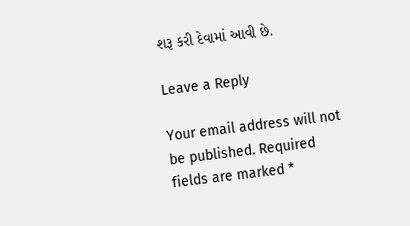શરૂ કરી દેવામાં આવી છે.

Leave a Reply

Your email address will not be published. Required fields are marked *